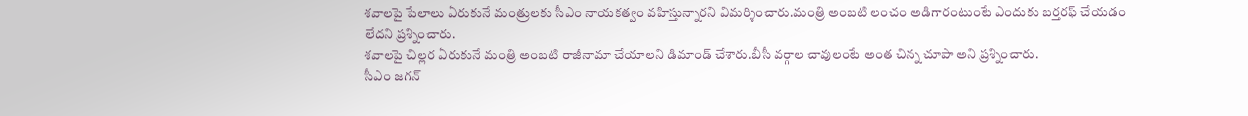శవాలపై పేలాలు ఏరుకునే మంత్రులకు సీఎం నాయకత్వం వహిస్తున్నారని విమర్శించారు.మంత్రి అంబటి లంచం అడిగారంటుంటే ఎందుకు బర్తరఫ్ చేయడం లేదని ప్రశ్నించారు.
శవాలపై చిల్లర ఏరుకునే మంత్రి అంబటి రాజీనామా చేయాలని డిమాండ్ చేశారు.బీసీ వర్గాల చావులంటే అంత చిన్న చూపా అని ప్రశ్నించారు.
సీఎం జగన్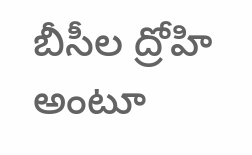బీసీల ద్రోహి అంటూ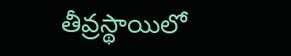తీవ్రస్థాయిలో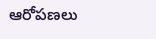ఆరోపణలు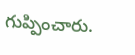గుప్పించారు.